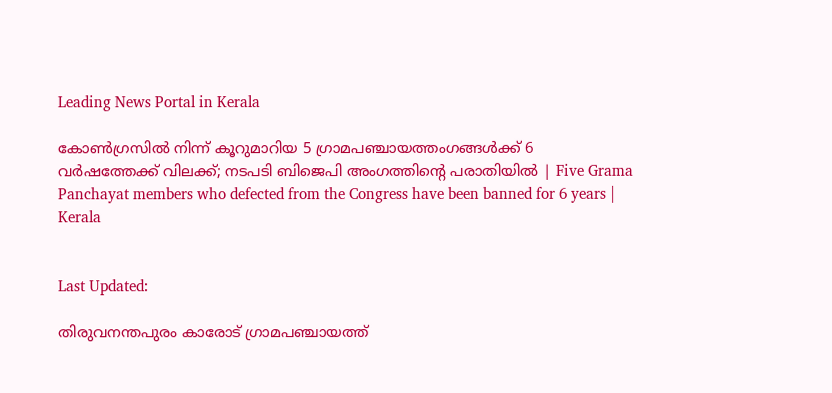Leading News Portal in Kerala

കോൺഗ്രസിൽ നിന്ന് കൂറുമാറിയ 5 ഗ്രാമപഞ്ചായത്തംഗങ്ങൾക്ക് 6 വർഷത്തേക്ക് വിലക്ക്; നടപടി ബിജെപി അംഗത്തിന്റെ പരാതിയിൽ | Five Grama Panchayat members who defected from the Congress have been banned for 6 years | Kerala


Last Updated:

തിരുവനന്തപുരം കാരോട് ഗ്രാമപഞ്ചായത്ത്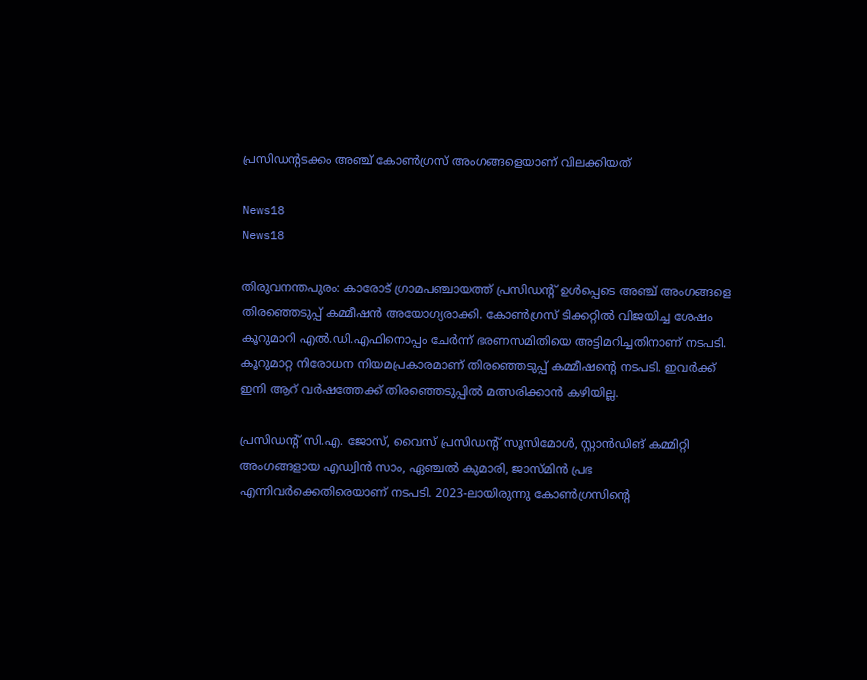പ്രസിഡന്റടക്കം അഞ്ച് കോൺഗ്രസ് അംഗങ്ങളെയാണ് വിലക്കിയത്

News18
News18

തിരുവനന്തപുരം: കാരോട് ഗ്രാമപഞ്ചായത്ത് പ്രസിഡന്റ് ഉൾപ്പെടെ അഞ്ച് അംഗങ്ങളെ തിരഞ്ഞെടുപ്പ് കമ്മീഷൻ അയോഗ്യരാക്കി. കോൺഗ്രസ് ടിക്കറ്റിൽ വിജയിച്ച ശേഷം കൂറുമാറി എൽ.ഡി.എഫിനൊപ്പം ചേർന്ന് ഭരണസമിതിയെ അട്ടിമറിച്ചതിനാണ് നടപടി. കൂറുമാറ്റ നിരോധന നിയമപ്രകാരമാണ് തിരഞ്ഞെടുപ്പ് കമ്മീഷന്റെ നടപടി. ഇവർക്ക് ഇനി ആറ് വർഷത്തേക്ക് തിരഞ്ഞെടുപ്പിൽ മത്സരിക്കാൻ കഴിയില്ല.

പ്രസിഡന്റ് സി.എ. ജോസ്, വൈസ് പ്രസിഡന്റ് സൂസിമോൾ, സ്റ്റാൻഡിങ് കമ്മിറ്റി അംഗങ്ങളായ എഡ്വിൻ സാം, ഏഞ്ചൽ കുമാരി, ജാസ്മിൻ പ്രഭ എന്നിവർക്കെതിരെയാണ് നടപടി. 2023-ലായിരുന്നു കോൺഗ്രസിന്റെ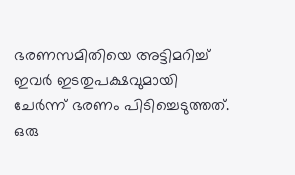ഭരണസമിതിയെ അട്ടിമറിച്ച് ഇവർ ഇടതുപക്ഷവുമായി ചേർന്ന് ഭരണം പിടിച്ചെടുത്തത്. ഒരു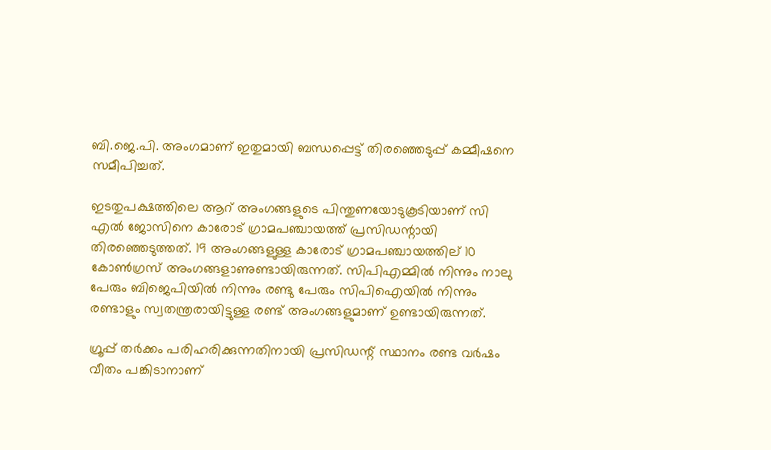ബി.ജെ.പി. അംഗമാണ് ഇതുമായി ബന്ധപ്പെട്ട് തിരഞ്ഞെടുപ്പ് കമ്മീഷനെ സമീപിച്ചത്.

ഇടതുപക്ഷത്തിലെ ആറ് അംഗങ്ങളുടെ പിന്തുണയോടുകൂടിയാണ് സി എൽ ജോസിനെ കാരോട് ഗ്രാമപഞ്ചായത്ത് പ്രസിഡന്റായി തിരഞ്ഞെടുത്തത്. 19 അംഗങ്ങളുള്ള കാരോട് ഗ്രാമപഞ്ചായത്തില്‌ 10 കോൺഗ്രസ് അംഗങ്ങളാണുണ്ടായിരുന്നത്. സിപിഎമ്മിൽ നിന്നും നാലു പേരും ബിജെപിയിൽ നിന്നും രണ്ടു പേരും സിപിഐയിൽ നിന്നും രണ്ടാളും സ്വതന്ത്രരായിട്ടുള്ള രണ്ട് അംഗങ്ങളുമാണ് ഉണ്ടായിരുന്നത്.

ഗ്രൂപ്പ് തർക്കം പരിഹരിക്കുന്നതിനായി പ്രസിഡന്റ് സ്ഥാനം രണ്ട വർഷം വീതം പങ്കിടാനാണ്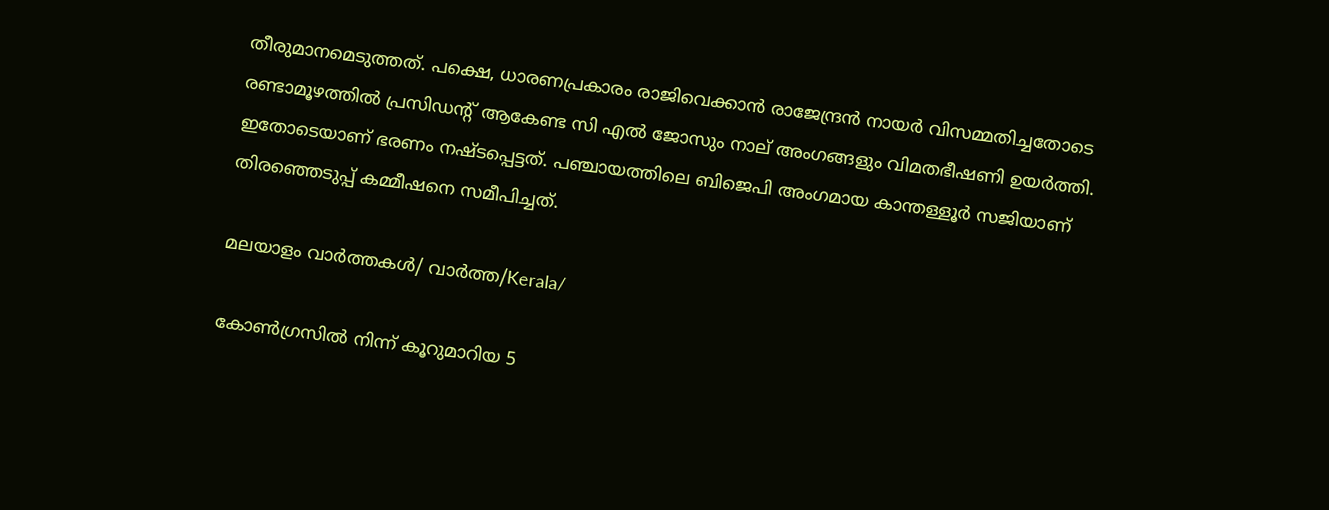തീരുമാനമെടുത്തത്. പക്ഷെ, ധാരണപ്രകാരം രാജിവെക്കാന്‍ രാജേന്ദ്രന്‍ നായര്‍ വിസമ്മതിച്ചതോടെ രണ്ടാമൂഴത്തില്‍ പ്രസിഡന്റ് ആകേണ്ട സി എല്‍ ജോസും നാല് അംഗങ്ങളും വിമതഭീഷണി ഉയര്‍ത്തി. ഇതോടെയാണ് ഭരണം നഷ്ടപ്പെട്ടത്. പഞ്ചായത്തിലെ ബിജെപി അംഗമായ കാന്തള്ളൂര്‍ സജിയാണ് തിരഞ്ഞെടുപ്പ് കമ്മീഷനെ സമീപിച്ചത്.

മലയാളം വാർത്തകൾ/ വാർത്ത/Kerala/

കോൺഗ്രസിൽ നിന്ന് കൂറുമാറിയ 5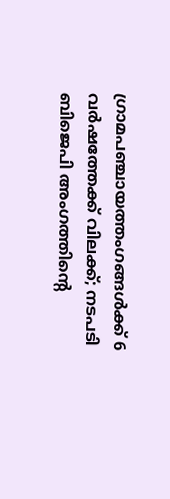ഗ്രാമപഞ്ചായത്തംഗങ്ങൾക്ക് 6 വർഷത്തേക്ക് വിലക്ക്; നടപടി ബിജെപി അംഗത്തിന്റെ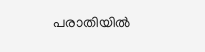പരാതിയിൽ